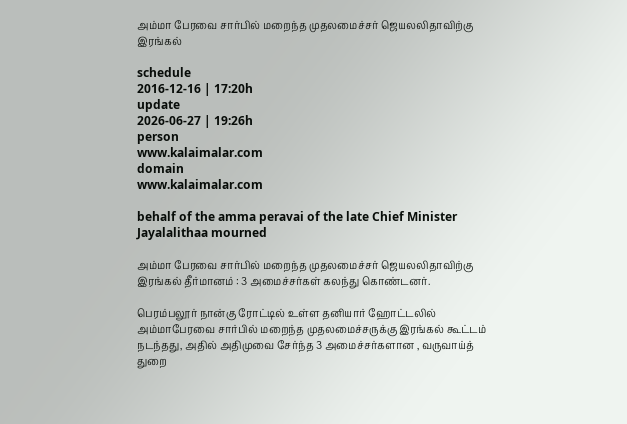அம்மா பேரவை சார்பில் மறைந்த முதலமைச்சர் ஜெயலலிதாவிற்கு இரங்கல்

schedule
2016-12-16 | 17:20h
update
2026-06-27 | 19:26h
person
www.kalaimalar.com
domain
www.kalaimalar.com

behalf of the amma peravai of the late Chief Minister Jayalalithaa mourned

அம்மா பேரவை சார்பில் மறைந்த முதலமைச்சர் ஜெயலலிதாவிற்கு இரங்கல் தீர்மானம் : 3 அமைச்சர்கள் கலந்து கொண்டனர்.

பெரம்பலூர் நான்கு ரோட்டில் உள்ள தனியார் ஹோட்டலில் அம்மாபேரவை சார்பில் மறைந்த முதலமைச்சருக்கு இரங்கல் கூட்டம் நடந்தது, அதில் அதிமுவை சேர்ந்த 3 அமைச்சர்களான , வருவாய்த் துறை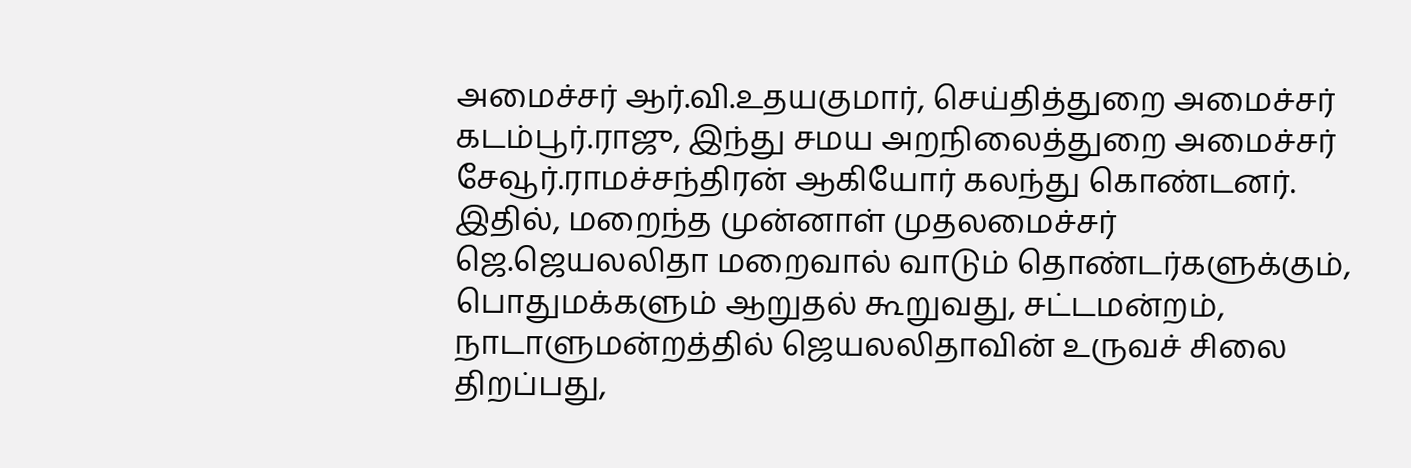அமைச்சர் ஆர்.வி.உதயகுமார், செய்தித்துறை அமைச்சர் கடம்பூர்.ராஜு, இந்து சமய அறநிலைத்துறை அமைச்சர் சேவூர்.ராமச்சந்திரன் ஆகியோர் கலந்து கொண்டனர். இதில், மறைந்த முன்னாள் முதலமைச்சர் ஜெ.ஜெயலலிதா மறைவால் வாடும் தொண்டர்களுக்கும், பொதுமக்களும் ஆறுதல் கூறுவது, சட்டமன்றம், நாடாளுமன்றத்தில் ஜெயலலிதாவின் உருவச் சிலை திறப்பது,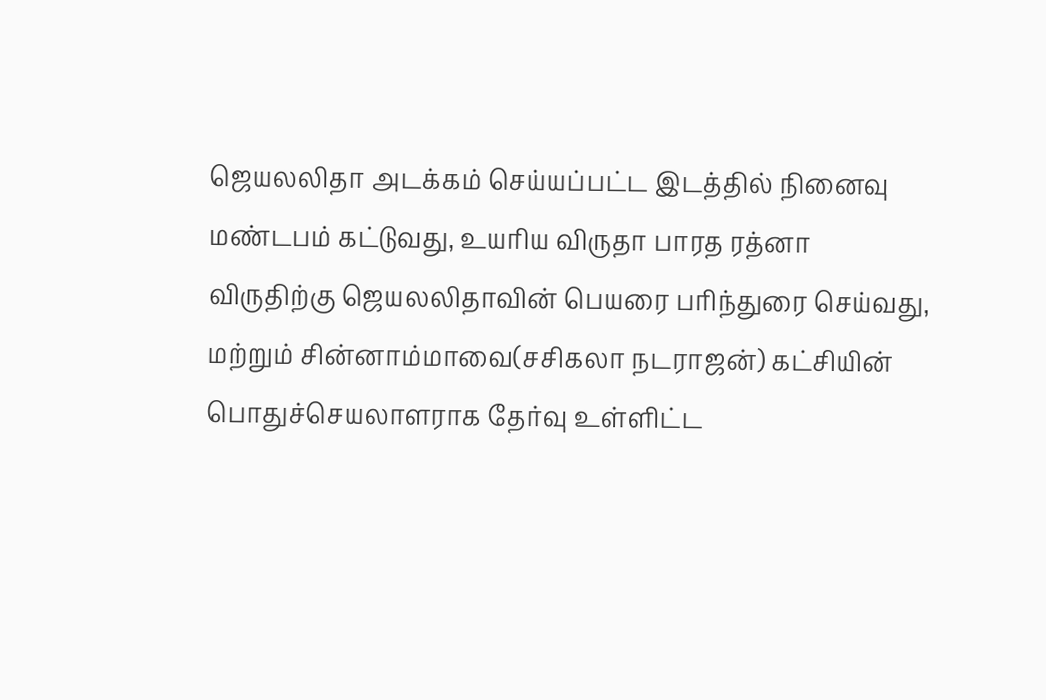ஜெயலலிதா அடக்கம் செய்யப்பட்ட இடத்தில் நினைவு மண்டபம் கட்டுவது, உயரிய விருதா பாரத ரத்னா விருதிற்கு ஜெயலலிதாவின் பெயரை பரிந்துரை செய்வது, மற்றும் சின்னாம்மாவை(சசிகலா நடராஜன்) கட்சியின் பொதுச்செயலாளராக தேர்வு உள்ளிட்ட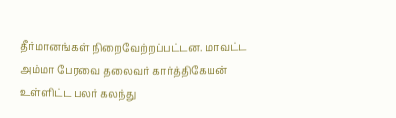தீர்மானங்கள் நிறைவேற்றப்பட்டன. மாவட்ட அம்மா பேரவை தலைவர் கார்த்திகேயன் உள்ளிட்ட பலர் கலந்து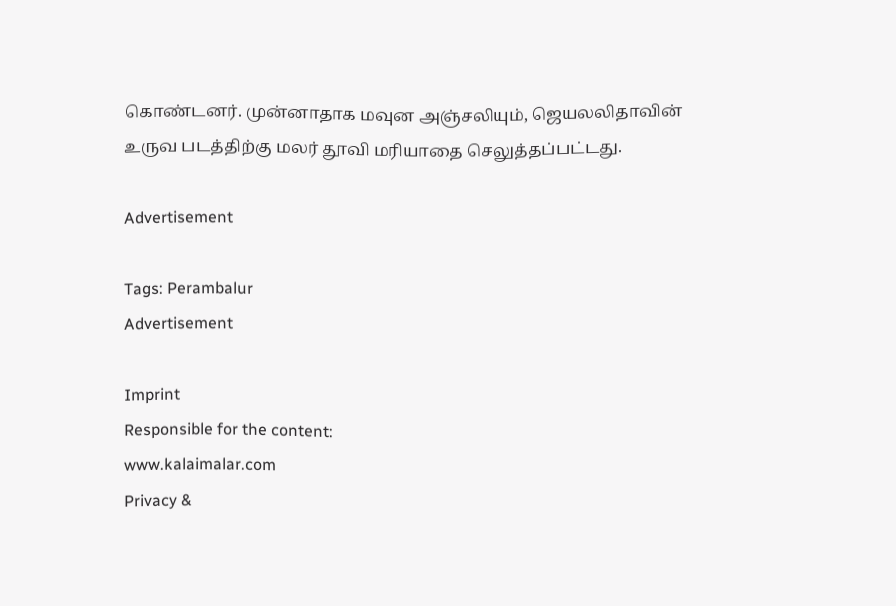கொண்டனர். முன்னாதாக மவுன அஞ்சலியும், ஜெயலலிதாவின் உருவ படத்திற்கு மலர் தூவி மரியாதை செலுத்தப்பட்டது.

Advertisement

Tags: Perambalur
Advertisement

Imprint
Responsible for the content:
www.kalaimalar.com
Privacy &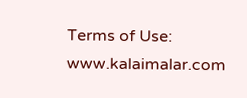Terms of Use:
www.kalaimalar.com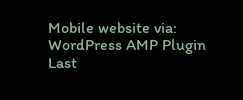Mobile website via:
WordPress AMP Plugin
Last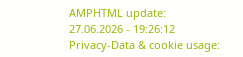AMPHTML update:
27.06.2026 - 19:26:12
Privacy-Data & cookie usage: